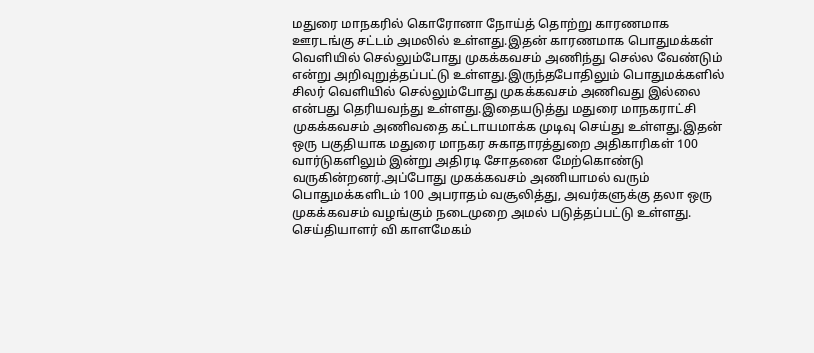மதுரை மாநகரில் கொரோனா நோய்த் தொற்று காரணமாக ஊரடங்கு சட்டம் அமலில் உள்ளது.இதன் காரணமாக பொதுமக்கள் வெளியில் செல்லும்போது முகக்கவசம் அணிந்து செல்ல வேண்டும் என்று அறிவுறுத்தப்பட்டு உள்ளது.இருந்தபோதிலும் பொதுமக்களில் சிலர் வெளியில் செல்லும்போது முகக்கவசம் அணிவது இல்லை என்பது தெரியவந்து உள்ளது.இதையடுத்து மதுரை மாநகராட்சி முகக்கவசம் அணிவதை கட்டாயமாக்க முடிவு செய்து உள்ளது.இதன் ஒரு பகுதியாக மதுரை மாநகர சுகாதாரத்துறை அதிகாரிகள் 100 வார்டுகளிலும் இன்று அதிரடி சோதனை மேற்கொண்டு வருகின்றனர்.அப்போது முகக்கவசம் அணியாமல் வரும் பொதுமக்களிடம் 100 அபராதம் வசூலித்து, அவர்களுக்கு தலா ஒரு முகக்கவசம் வழங்கும் நடைமுறை அமல் படுத்தப்பட்டு உள்ளது.
செய்தியாளர் வி காளமேகம்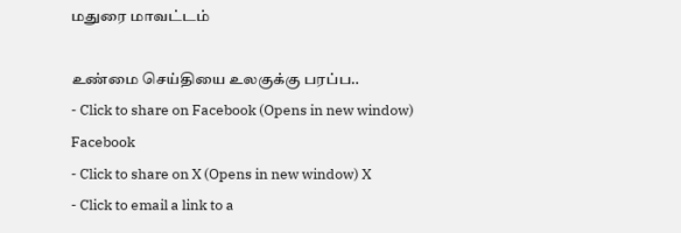மதுரை மாவட்டம்

உண்மை செய்தியை உலகுக்கு பரப்ப..
- Click to share on Facebook (Opens in new window) Facebook
- Click to share on X (Opens in new window) X
- Click to email a link to a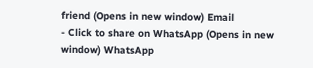friend (Opens in new window) Email
- Click to share on WhatsApp (Opens in new window) WhatsApp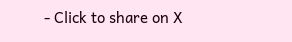- Click to share on X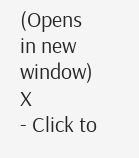(Opens in new window) X
- Click to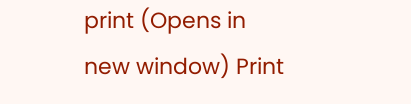print (Opens in new window) Print